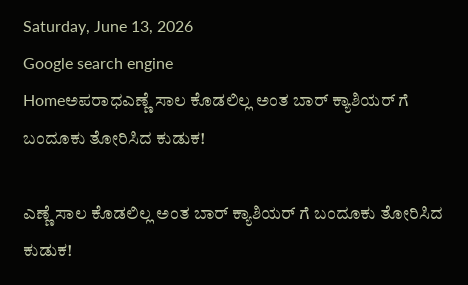Saturday, June 13, 2026
Google search engine
Homeಅಪರಾಧಎಣ್ಣೆ ಸಾಲ ಕೊಡಲಿಲ್ಲ ಅಂತ ಬಾರ್ ಕ್ಯಾಶಿಯರ್ ಗೆ ಬಂದೂಕು ತೋರಿಸಿದ ಕುಡುಕ!

ಎಣ್ಣೆ ಸಾಲ ಕೊಡಲಿಲ್ಲ ಅಂತ ಬಾರ್ ಕ್ಯಾಶಿಯರ್ ಗೆ ಬಂದೂಕು ತೋರಿಸಿದ ಕುಡುಕ!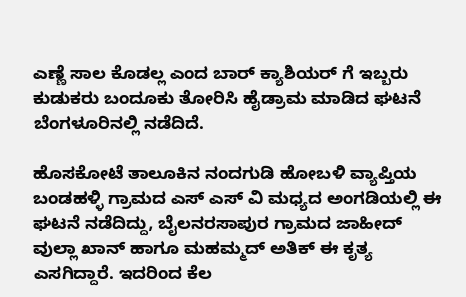ಎಣ್ಣೆ ಸಾಲ ಕೊಡಲ್ಲ ಎಂದ ಬಾರ್ ಕ್ಯಾಶಿಯರ್ ಗೆ ಇಬ್ಬರು ಕುಡುಕರು ಬಂದೂಕು ತೋರಿಸಿ ಹೈಡ್ರಾಮ ಮಾಡಿದ ಘಟನೆ ಬೆಂಗಳೂರಿನಲ್ಲಿ ನಡೆದಿದೆ.

ಹೊಸಕೋಟೆ ತಾಲೂಕಿನ ನಂದಗುಡಿ ಹೋಬಳಿ ವ್ಯಾಪ್ತಿಯ ಬಂಡಹಳ್ಳಿ ಗ್ರಾಮದ ಎಸ್ ಎಸ್ ವಿ ಮಧ್ಯದ ಅಂಗಡಿಯಲ್ಲಿ ಈ ಘಟನೆ ನಡೆದಿದ್ದು, ಬೈಲನರಸಾಪುರ ಗ್ರಾಮದ ಜಾಹೀದ್ ವುಲ್ಲಾ ಖಾನ್ ಹಾಗೂ ಮಹಮ್ಮದ್ ಅತಿಕ್ ಈ ಕೃತ್ಯ ಎಸಗಿದ್ದಾರೆ. ಇದರಿಂದ ಕೆಲ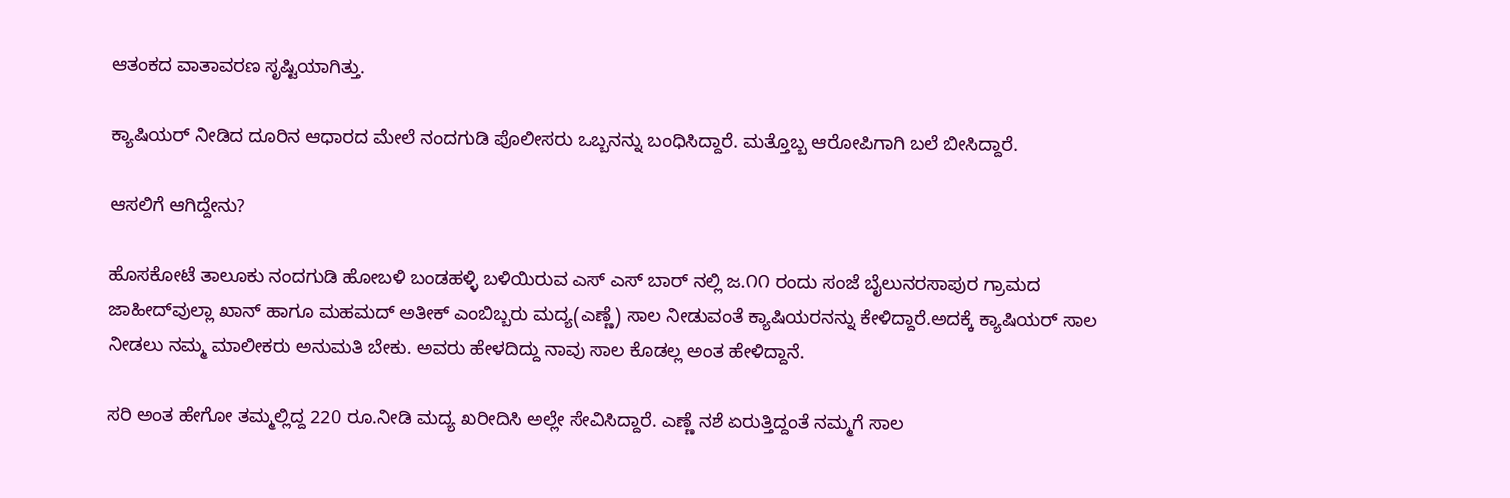ಆತಂಕದ ವಾತಾವರಣ ಸೃಷ್ಟಿಯಾಗಿತ್ತು.

ಕ್ಯಾಷಿಯರ್ ನೀಡಿದ ದೂರಿನ ಆಧಾರದ ಮೇಲೆ ನಂದಗುಡಿ ಪೊಲೀಸರು ಒಬ್ಬನನ್ನು ಬಂಧಿಸಿದ್ದಾರೆ. ಮತ್ತೊಬ್ಬ ಆರೋಪಿಗಾಗಿ ಬಲೆ ಬೀಸಿದ್ದಾರೆ.

ಆಸಲಿಗೆ ಆಗಿದ್ದೇನು?

ಹೊಸಕೋಟೆ ತಾಲೂಕು ನಂದಗುಡಿ ಹೋಬಳಿ ಬಂಡಹಳ್ಳಿ ಬಳಿಯಿರುವ ಎಸ್ ಎಸ್ ಬಾರ್ ನಲ್ಲಿ ಜ.೧೧ ರಂದು ಸಂಜೆ ಬೈಲುನರಸಾಪುರ ಗ್ರಾಮದ ಜಾಹೀದ್‌ವುಲ್ಲಾ ಖಾನ್ ಹಾಗೂ ಮಹಮದ್ ಅತೀಕ್ ಎಂಬಿಬ್ಬರು ಮದ್ಯ(ಎಣ್ಣೆ) ಸಾಲ ನೀಡುವಂತೆ ಕ್ಯಾಷಿಯರನನ್ನು ಕೇಳಿದ್ದಾರೆ.ಅದಕ್ಕೆ ಕ್ಯಾಷಿಯರ್ ಸಾಲ ನೀಡಲು ನಮ್ಮ ಮಾಲೀಕರು ಅನುಮತಿ ಬೇಕು. ಅವರು ಹೇಳದಿದ್ದು ನಾವು ಸಾಲ ಕೊಡಲ್ಲ ಅಂತ ಹೇಳಿದ್ದಾನೆ.

ಸರಿ ಅಂತ ಹೇಗೋ ತಮ್ಮಲ್ಲಿದ್ದ 220 ರೂ.ನೀಡಿ ಮದ್ಯ ಖರೀದಿಸಿ ಅಲ್ಲೇ ಸೇವಿಸಿದ್ದಾರೆ. ಎಣ್ಣೆ ನಶೆ ಏರುತ್ತಿದ್ದಂತೆ ನಮ್ಮಗೆ ಸಾಲ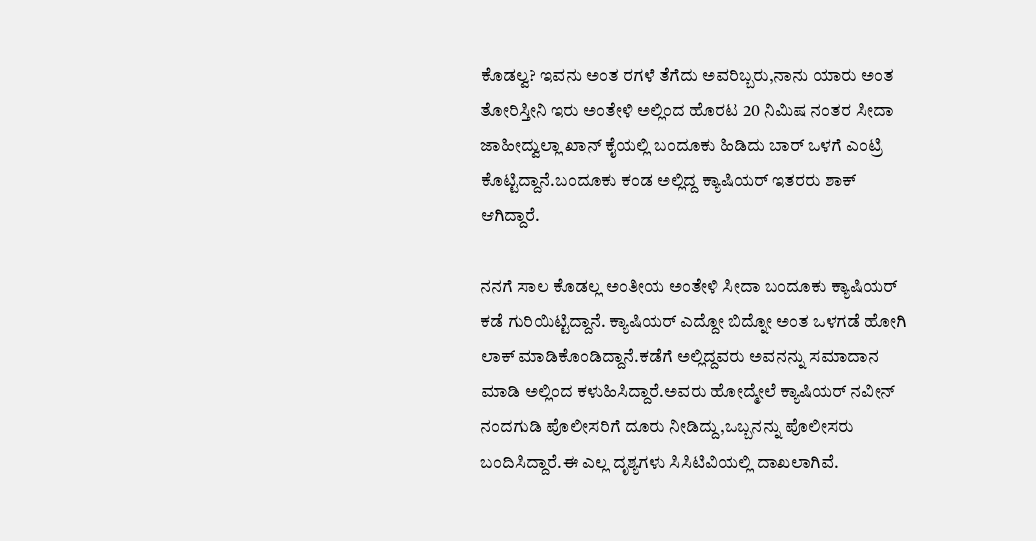ಕೊಡಲ್ವ? ಇವನು ಅಂತ ರಗಳೆ ತೆಗೆದು ಅವರಿಬ್ಬರು,ನಾನು ಯಾರು ಅಂತ ತೋರಿಸ್ತೀನಿ ಇರು ಅಂತೇಳಿ ಅಲ್ಲಿಂದ ಹೊರಟ 20 ನಿಮಿಷ ನಂತರ ಸೀದಾ ಜಾಹೀದ್ವುಲ್ಲಾ ಖಾನ್ ಕೈಯಲ್ಲಿ ಬಂದೂಕು ಹಿಡಿದು ಬಾರ್ ಒಳಗೆ ಎಂಟ್ರಿ ಕೊಟ್ಟಿದ್ದಾನೆ.ಬಂದೂಕು ಕಂಡ ಅಲ್ಲಿದ್ದ ಕ್ಯಾಷಿಯರ್ ಇತರರು ಶಾಕ್ ಆಗಿದ್ದಾರೆ.

ನನಗೆ ಸಾಲ ಕೊಡಲ್ಲ ಅಂತೀಯ ಅಂತೇಳಿ ಸೀದಾ ಬಂದೂಕು ಕ್ಯಾಷಿಯರ್ ಕಡೆ ಗುರಿಯಿಟ್ಟಿದ್ದಾನೆ. ಕ್ಯಾಷಿಯರ್ ಎದ್ದೋ ಬಿದ್ನೋ ಅಂತ ಒಳಗಡೆ ಹೋಗಿ ಲಾಕ್ ಮಾಡಿಕೊಂಡಿದ್ದಾನೆ.ಕಡೆಗೆ ಅಲ್ಲಿದ್ದವರು ಅವನನ್ನು ಸಮಾದಾನ ಮಾಡಿ ಅಲ್ಲಿಂದ ಕಳುಹಿಸಿದ್ದಾರೆ.ಅವರು ಹೋದ್ಮೇಲೆ ಕ್ಯಾಷಿಯರ್ ನವೀನ್ ನಂದಗುಡಿ ಪೊಲೀಸರಿಗೆ ದೂರು ನೀಡಿದ್ದು,ಒಬ್ಬನನ್ನು ಪೊಲೀಸರು ಬಂದಿಸಿದ್ದಾರೆ.ಈ ಎಲ್ಲ ದೃಶ್ಯಗಳು ಸಿಸಿಟಿವಿಯಲ್ಲಿ ದಾಖಲಾಗಿವೆ.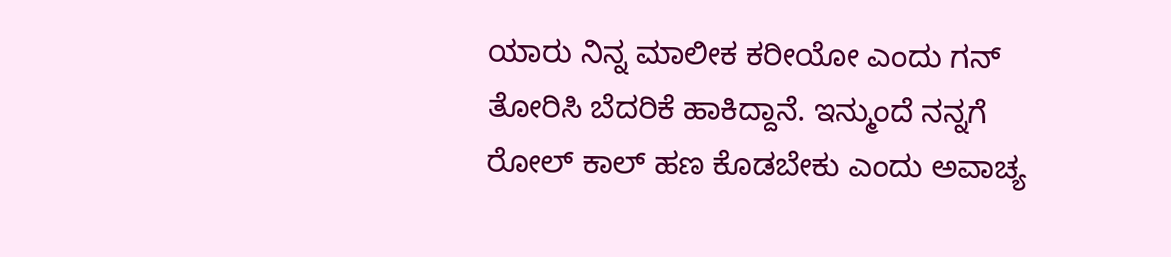ಯಾರು ನಿನ್ನ ಮಾಲೀಕ ಕರೀಯೋ ಎಂದು ಗನ್ ತೋರಿಸಿ ಬೆದರಿಕೆ ಹಾಕಿದ್ದಾನೆ. ಇನ್ಮುಂದೆ ನನ್ನಗೆ ರೋಲ್ ಕಾಲ್ ಹಣ ಕೊಡಬೇಕು ಎಂದು ಅವಾಚ್ಯ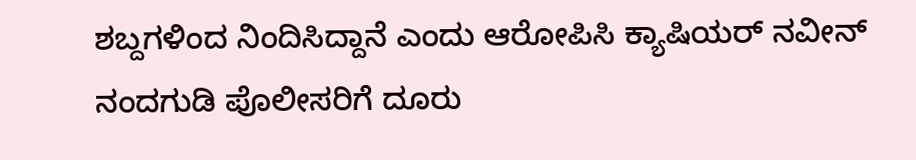ಶಬ್ದಗಳಿಂದ ನಿಂದಿಸಿದ್ದಾನೆ ಎಂದು ಆರೋಪಿಸಿ ಕ್ಯಾಷಿಯರ್ ನವೀನ್ ನಂದಗುಡಿ ಪೊಲೀಸರಿಗೆ ದೂರು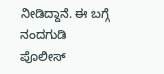ನೀಡಿದ್ದಾನೆ. ಈ ಬಗ್ಗೆ ನಂದಗುಡಿ ಪೊಲೀಸ್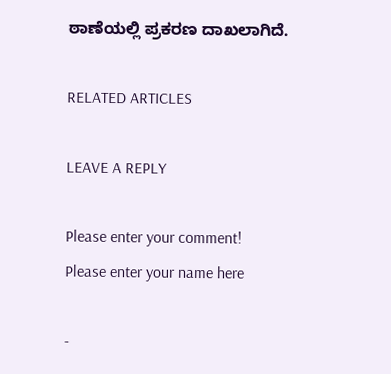ಠಾಣೆಯಲ್ಲಿ ಪ್ರಕರಣ ದಾಖಲಾಗಿದೆ.

RELATED ARTICLES

LEAVE A REPLY

Please enter your comment!
Please enter your name here

-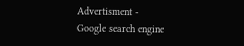Advertisment -
Google search engine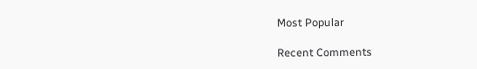Most Popular

Recent Comments